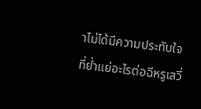าไม่ได้มีความประทับใจที่ย่ำแย่อะไรต่อฉีหรูเสวี่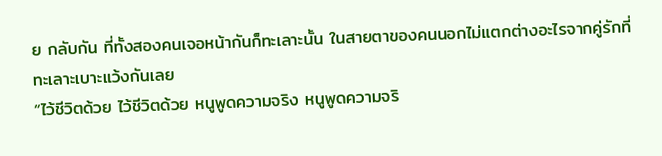ย กลับกัน ที่ทั้งสองคนเจอหน้ากันก็ทะเลาะนั้น ในสายตาของคนนอกไม่แตกต่างอะไรจากคู่รักที่ทะเลาะเบาะแว้งกันเลย
“ไว้ชีวิตด้วย ไว้ชีวิตด้วย หนูพูดความจริง หนูพูดความจริ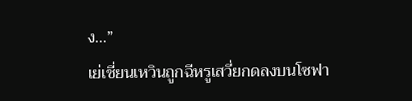ง…”
เย่เชี่ยนเหวินถูกฉีหรูเสวี่ยกดลงบนโซฟา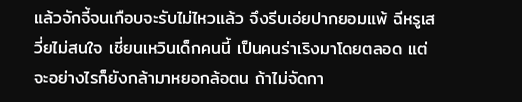แล้วจักจี้จนเกือบจะรับไม่ไหวแล้ว จึงรีบเอ่ยปากยอมแพ้ ฉีหรูเสวี่ยไม่สนใจ เชี่ยนเหวินเด็กคนนี้ เป็นคนร่าเริงมาโดยตลอด แต่จะอย่างไรก็ยังกล้ามาหยอกล้อตน ถ้าไม่จัดกา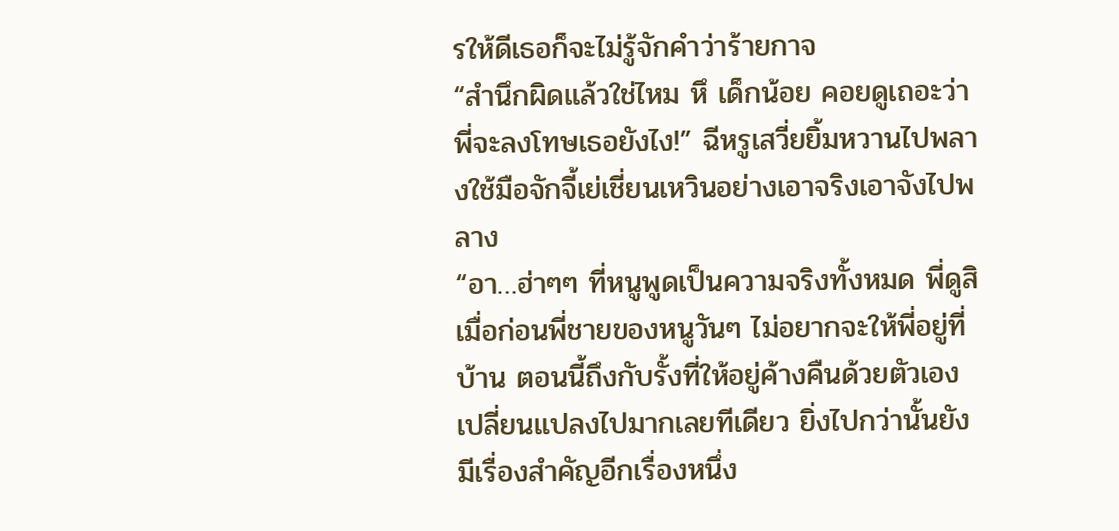รให้ดีเธอก็จะไม่รู้จักคำว่าร้ายกาจ
“สำนึกผิดแล้วใช่ไหม หึ เด็กน้อย คอยดูเถอะว่าพี่จะลงโทษเธอยังไง!” ฉีหรูเสวี่ยยิ้มหวานไปพลางใช้มือจักจี้เย่เชี่ยนเหวินอย่างเอาจริงเอาจังไปพลาง
“อา…ฮ่าๆๆ ที่หนูพูดเป็นความจริงทั้งหมด พี่ดูสิเมื่อก่อนพี่ชายของหนูวันๆ ไม่อยากจะให้พี่อยู่ที่บ้าน ตอนนี้ถึงกับรั้งที่ให้อยู่ค้างคืนด้วยตัวเอง เปลี่ยนแปลงไปมากเลยทีเดียว ยิ่งไปกว่านั้นยังมีเรื่องสำคัญอีกเรื่องหนึ่ง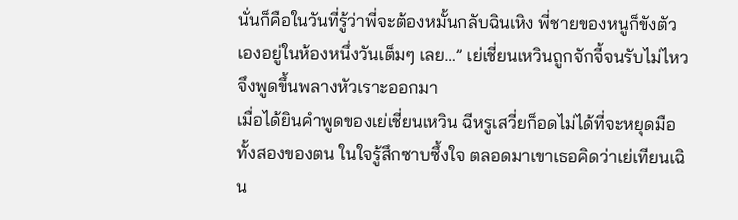นั่นก็คือในวันที่รู้ว่าพี่จะต้องหมั้นกลับฉินเหิง พี่ชายของหนูก็ขังตัวเองอยู่ในห้องหนึ่งวันเต็มๆ เลย…” เย่เชี่ยนเหวินถูกจักจี้จนรับไม่ไหว จึงพูดขึ้นพลางหัวเราะออกมา
เมื่อได้ยินคำพูดของเย่เชี่ยนเหวิน ฉีหรูเสวี่ยก็อดไม่ได้ที่จะหยุดมือทั้งสองของตน ในใจรู้สึกซาบซึ้งใจ ตลอดมาเขาเธอคิดว่าเย่เทียนเฉิน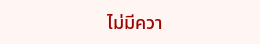ไม่มีควา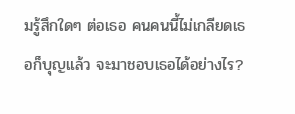มรู้สึกใดๆ ต่อเธอ คนคนนี้ไม่เกลียดเธอก็บุญแล้ว จะมาชอบเธอได้อย่างไร?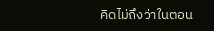คิดไม่ถึงว่าในตอน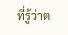ที่รู้ว่าต